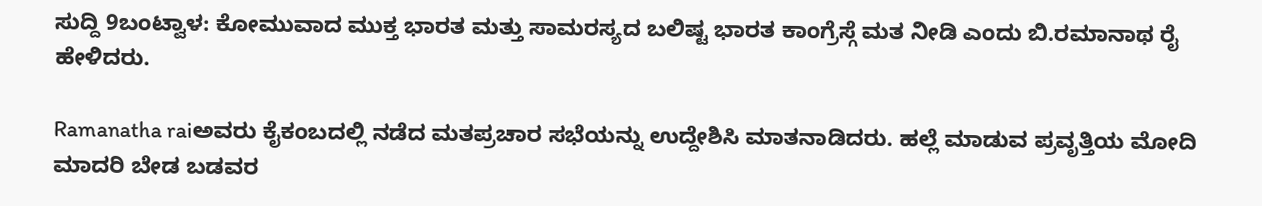ಸುದ್ದಿ 9ಬಂಟ್ವಾಳ: ಕೋಮುವಾದ ಮುಕ್ತ ಭಾರತ ಮತ್ತು ಸಾಮರಸ್ಯದ ಬಲಿಷ್ಟ ಭಾರತ ಕಾಂಗ್ರೆಸ್ಗೆ ಮತ ನೀಡಿ ಎಂದು ಬಿ.ರಮಾನಾಥ ರೈ ಹೇಳಿದರು.

Ramanatha raiಅವರು ಕೈಕಂಬದಲ್ಲಿ ನಡೆದ ಮತಪ್ರಚಾರ ಸಭೆಯನ್ನು ಉದ್ದೇಶಿಸಿ ಮಾತನಾಡಿದರು. ಹಲ್ಲೆ ಮಾಡುವ ಪ್ರವೃತ್ತಿಯ ಮೋದಿ ಮಾದರಿ ಬೇಡ ಬಡವರ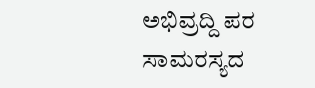ಅಭಿವ್ರದ್ದಿ ಪರ ಸಾಮರಸ್ಯದ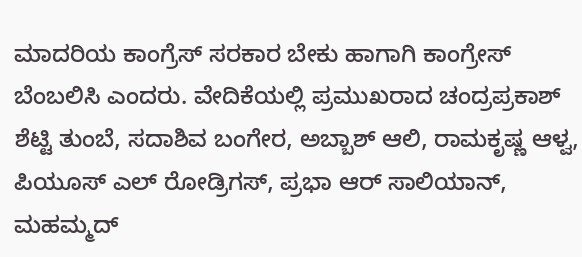ಮಾದರಿಯ ಕಾಂಗ್ರೆಸ್ ಸರಕಾರ ಬೇಕು ಹಾಗಾಗಿ ಕಾಂಗ್ರೇಸ್ ಬೆಂಬಲಿಸಿ ಎಂದರು. ವೇದಿಕೆಯಲ್ಲಿ ಪ್ರಮುಖರಾದ ಚಂದ್ರಪ್ರಕಾಶ್ ಶೆಟ್ಟಿ ತುಂಬೆ, ಸದಾಶಿವ ಬಂಗೇರ, ಅಬ್ಬಾಶ್ ಆಲಿ, ರಾಮಕೃಷ್ಣ ಆಳ್ವ, ಪಿಯೂಸ್ ಎಲ್ ರೋಡ್ರಿಗಸ್, ಪ್ರಭಾ ಆರ್ ಸಾಲಿಯಾನ್, ಮಹಮ್ಮದ್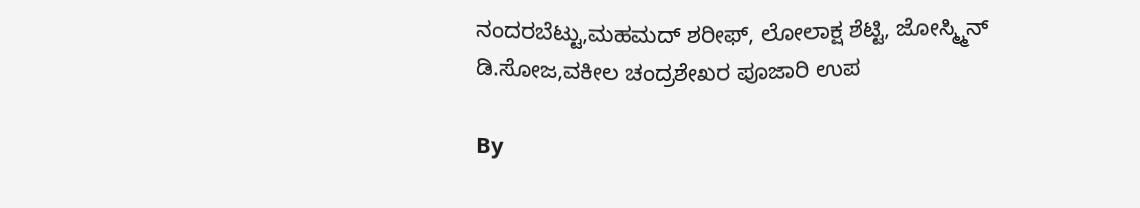ನಂದರಬೆಟ್ಟು,ಮಹಮದ್ ಶರೀಫ್, ಲೋಲಾಕ್ಷ ಶೆಟ್ಟಿ, ಜೋಸ್ಮ್ಮಿನ್ ಡಿ.ಸೋಜ,ವಕೀಲ ಚಂದ್ರಶೇಖರ ಪೂಜಾರಿ ಉಪ

By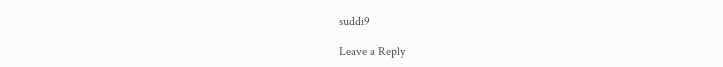suddi9

Leave a Reply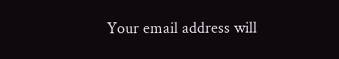Your email address will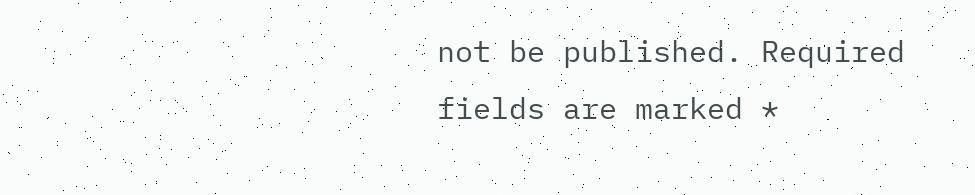not be published. Required fields are marked *